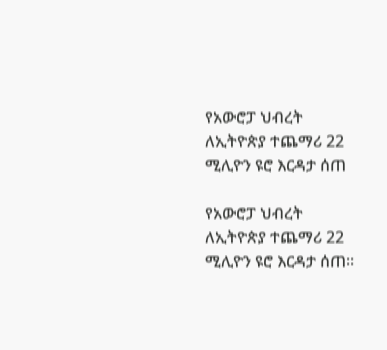የአውሮፓ ህብረት ለኢትዮጵያ ተጨማሪ 22 ሚሊዮን ዩሮ እርዳታ ሰጠ

የአውሮፓ ህብረት ለኢትዮጵያ ተጨማሪ 22 ሚሊዮን ዩሮ እርዳታ ሰጠ፡፡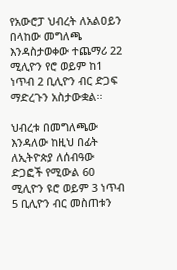የአውሮፓ ህብረት ለአልዐይን በላከው መግለጫ እንዳስታወቀው ተጨማሪ 22 ሚሊዮን የሮ ወይም ከ1 ነጥብ 2 ቢሊዮን ብር ድጋፍ ማድረጉን አስታውቋል፡፡

ህብረቱ በመግለጫው እንዳለው ከዚህ በፊት ለኢትዮጵያ ለሰብዓው ድጋፎች የሚውል 60 ሚሊዮን ዩሮ ወይም 3 ነጥብ 5 ቢሊዮን ብር መስጠቱን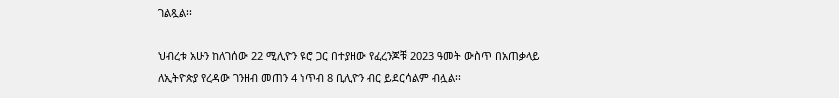ገልጿል፡፡

ህብረቱ አሁን ከለገሰው 22 ሚሊዮን ዩሮ ጋር በተያዘው የፈረንጆቹ 2023 ዓመት ውስጥ በአጠቃላይ ለኢትዮጵያ የረዳው ገንዘብ መጠን 4 ነጥብ 8 ቢሊዮን ብር ይደርሳልም ብሏል፡፡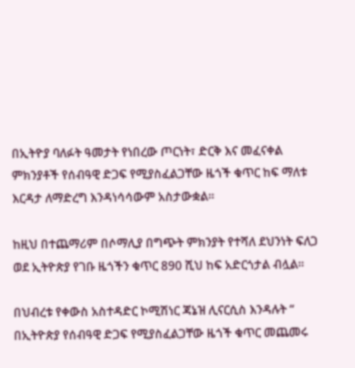በኢትዮያ ባለፉት ዓመታት የነበረው ጦርነት፣ ድርቅ እና መፈናቀል ምክንያቶች የሰብዓዊ ድጋፍ የሚያስፈልጋቸው ዜጎች ቁጥር ከፍ ማለቱ እርዳታ ለማድረግ እንዳነሳሳውም አስታውቋል፡፡

ከዚህ በተጨማሪም በሶማሊያ በግጭት ምክንያት የተሻለ ደህንነት ፍለጋ ወደ ኢትዮጵያ የገቡ ዜጎችን ቁጥር 890 ሺህ ከፍ አድርጎታል ብሏል፡፡

በህብረቱ የቀውስ አስተዳድር ኮሚሽነር ጃኔዝ ሊናርሲስ እንዳሉት “ በኢትዮጵያ የሰብዓዊ ድጋፍ የሚያስፈልጋቸው ዜጎች ቁጥር መጨመሩ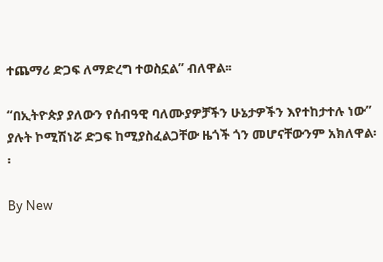ተጨማሪ ድጋፍ ለማድረግ ተወስኗል” ብለዋል፡፡

“በኢትዮጵያ ያለውን የሰብዓዊ ባለሙያዎቻችን ሁኔታዎችን እየተከታተሉ ነው” ያሉት ኮሚሽነሯ ድጋፍ ከሚያስፈልጋቸው ዜጎች ጎን መሆናቸውንም አክለዋል፡፡

By New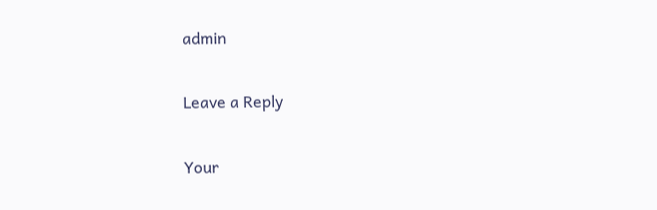admin

Leave a Reply

Your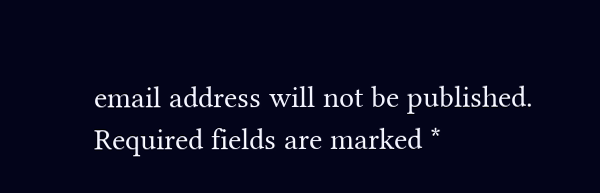email address will not be published. Required fields are marked *